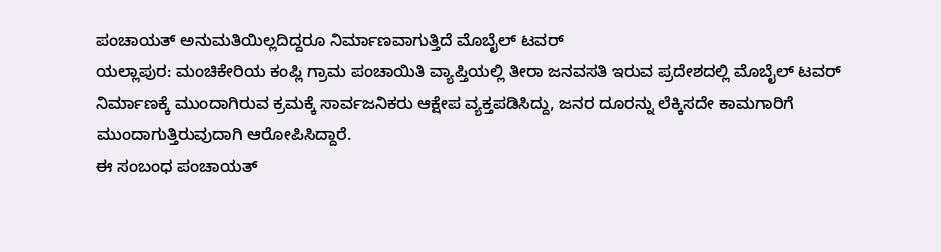ಪಂಚಾಯತ್ ಅನುಮತಿಯಿಲ್ಲದಿದ್ದರೂ ನಿರ್ಮಾಣವಾಗುತ್ತಿದೆ ಮೊಬೈಲ್ ಟವರ್
ಯಲ್ಲಾಪುರ: ಮಂಚಿಕೇರಿಯ ಕಂಪ್ಲಿ ಗ್ರಾಮ ಪಂಚಾಯಿತಿ ವ್ಯಾಪ್ತಿಯಲ್ಲಿ ತೀರಾ ಜನವಸತಿ ಇರುವ ಪ್ರದೇಶದಲ್ಲಿ ಮೊಬೈಲ್ ಟವರ್ ನಿರ್ಮಾಣಕ್ಕೆ ಮುಂದಾಗಿರುವ ಕ್ರಮಕ್ಕೆ ಸಾರ್ವಜನಿಕರು ಆಕ್ಷೇಪ ವ್ಯಕ್ತಪಡಿಸಿದ್ದು, ಜನರ ದೂರನ್ನು ಲೆಕ್ಕಿಸದೇ ಕಾಮಗಾರಿಗೆ ಮುಂದಾಗುತ್ತಿರುವುದಾಗಿ ಆರೋಪಿಸಿದ್ದಾರೆ.
ಈ ಸಂಬಂಧ ಪಂಚಾಯತ್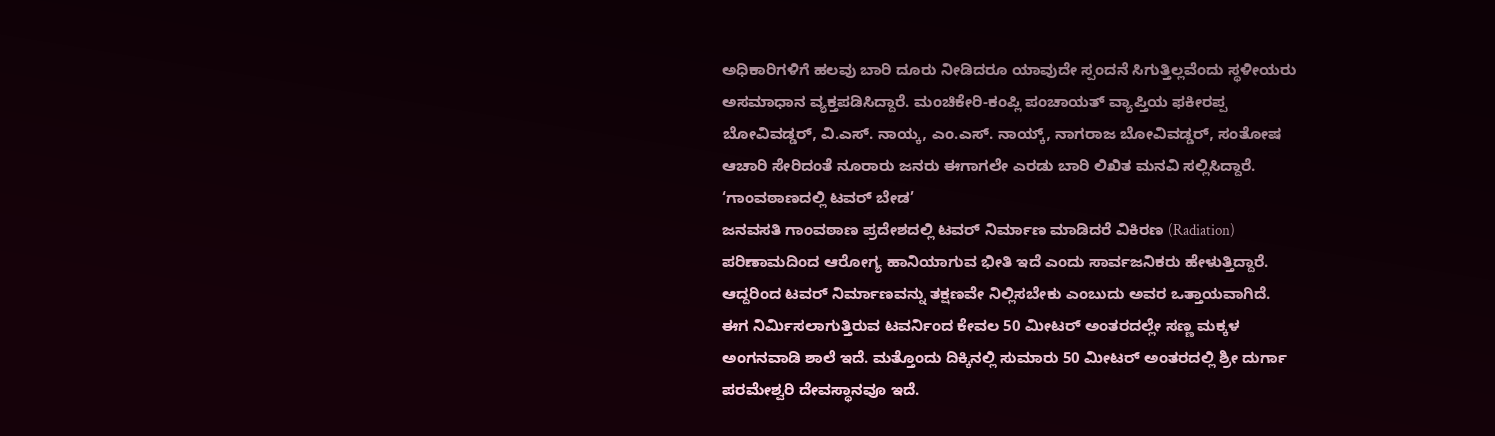ಅಧಿಕಾರಿಗಳಿಗೆ ಹಲವು ಬಾರಿ ದೂರು ನೀಡಿದರೂ ಯಾವುದೇ ಸ್ಪಂದನೆ ಸಿಗುತ್ತಿಲ್ಲವೆಂದು ಸ್ಥಳೀಯರು ಅಸಮಾಧಾನ ವ್ಯಕ್ತಪಡಿಸಿದ್ದಾರೆ. ಮಂಚಿಕೇರಿ-ಕಂಪ್ಲಿ ಪಂಚಾಯತ್ ವ್ಯಾಪ್ತಿಯ ಫಕೀರಪ್ಪ ಬೋವಿವಡ್ಡರ್, ವಿ.ಎಸ್. ನಾಯ್ಕ, ಎಂ.ಎಸ್. ನಾಯ್ಕ್, ನಾಗರಾಜ ಬೋವಿವಡ್ಡರ್, ಸಂತೋಷ ಆಚಾರಿ ಸೇರಿದಂತೆ ನೂರಾರು ಜನರು ಈಗಾಗಲೇ ಎರಡು ಬಾರಿ ಲಿಖಿತ ಮನವಿ ಸಲ್ಲಿಸಿದ್ದಾರೆ.
‘ಗಾಂವಠಾಣದಲ್ಲಿ ಟವರ್ ಬೇಡ’
ಜನವಸತಿ ಗಾಂವಠಾಣ ಪ್ರದೇಶದಲ್ಲಿ ಟವರ್ ನಿರ್ಮಾಣ ಮಾಡಿದರೆ ವಿಕಿರಣ (Radiation) ಪರಿಣಾಮದಿಂದ ಆರೋಗ್ಯ ಹಾನಿಯಾಗುವ ಭೀತಿ ಇದೆ ಎಂದು ಸಾರ್ವಜನಿಕರು ಹೇಳುತ್ತಿದ್ದಾರೆ. ಆದ್ದರಿಂದ ಟವರ್ ನಿರ್ಮಾಣವನ್ನು ತಕ್ಷಣವೇ ನಿಲ್ಲಿಸಬೇಕು ಎಂಬುದು ಅವರ ಒತ್ತಾಯವಾಗಿದೆ.
ಈಗ ನಿರ್ಮಿಸಲಾಗುತ್ತಿರುವ ಟವರ್ನಿಂದ ಕೇವಲ 50 ಮೀಟರ್ ಅಂತರದಲ್ಲೇ ಸಣ್ಣ ಮಕ್ಕಳ ಅಂಗನವಾಡಿ ಶಾಲೆ ಇದೆ. ಮತ್ತೊಂದು ದಿಕ್ಕಿನಲ್ಲಿ ಸುಮಾರು 50 ಮೀಟರ್ ಅಂತರದಲ್ಲಿ ಶ್ರೀ ದುರ್ಗಾ ಪರಮೇಶ್ವರಿ ದೇವಸ್ಥಾನವೂ ಇದೆ.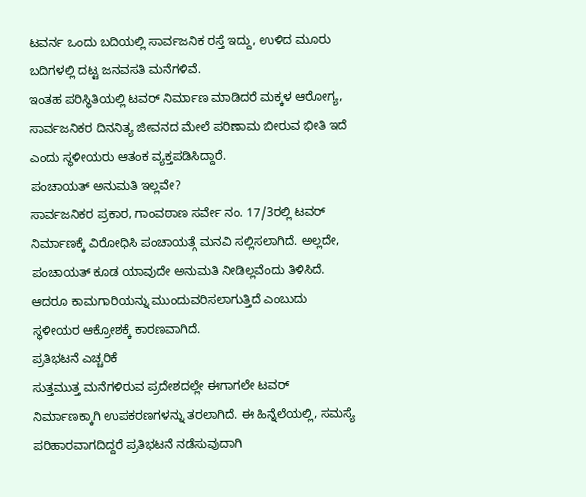ಟವರ್ನ ಒಂದು ಬದಿಯಲ್ಲಿ ಸಾರ್ವಜನಿಕ ರಸ್ತೆ ಇದ್ದು, ಉಳಿದ ಮೂರು ಬದಿಗಳಲ್ಲಿ ದಟ್ಟ ಜನವಸತಿ ಮನೆಗಳಿವೆ.
ಇಂತಹ ಪರಿಸ್ಥಿತಿಯಲ್ಲಿ ಟವರ್ ನಿರ್ಮಾಣ ಮಾಡಿದರೆ ಮಕ್ಕಳ ಆರೋಗ್ಯ, ಸಾರ್ವಜನಿಕರ ದಿನನಿತ್ಯ ಜೀವನದ ಮೇಲೆ ಪರಿಣಾಮ ಬೀರುವ ಭೀತಿ ಇದೆ ಎಂದು ಸ್ಥಳೀಯರು ಆತಂಕ ವ್ಯಕ್ತಪಡಿಸಿದ್ದಾರೆ.
ಪಂಚಾಯತ್ ಅನುಮತಿ ಇಲ್ಲವೇ?
ಸಾರ್ವಜನಿಕರ ಪ್ರಕಾರ, ಗಾಂವಠಾಣ ಸರ್ವೇ ನಂ. 17/3ರಲ್ಲಿ ಟವರ್ ನಿರ್ಮಾಣಕ್ಕೆ ವಿರೋಧಿಸಿ ಪಂಚಾಯತ್ಗೆ ಮನವಿ ಸಲ್ಲಿಸಲಾಗಿದೆ. ಅಲ್ಲದೇ, ಪಂಚಾಯತ್ ಕೂಡ ಯಾವುದೇ ಅನುಮತಿ ನೀಡಿಲ್ಲವೆಂದು ತಿಳಿಸಿದೆ. ಆದರೂ ಕಾಮಗಾರಿಯನ್ನು ಮುಂದುವರಿಸಲಾಗುತ್ತಿದೆ ಎಂಬುದು ಸ್ಥಳೀಯರ ಆಕ್ರೋಶಕ್ಕೆ ಕಾರಣವಾಗಿದೆ.
ಪ್ರತಿಭಟನೆ ಎಚ್ಚರಿಕೆ
ಸುತ್ತಮುತ್ತ ಮನೆಗಳಿರುವ ಪ್ರದೇಶದಲ್ಲೇ ಈಗಾಗಲೇ ಟವರ್ ನಿರ್ಮಾಣಕ್ಕಾಗಿ ಉಪಕರಣಗಳನ್ನು ತರಲಾಗಿದೆ. ಈ ಹಿನ್ನೆಲೆಯಲ್ಲಿ, ಸಮಸ್ಯೆ ಪರಿಹಾರವಾಗದಿದ್ದರೆ ಪ್ರತಿಭಟನೆ ನಡೆಸುವುದಾಗಿ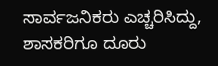ಸಾರ್ವಜನಿಕರು ಎಚ್ಚರಿಸಿದ್ದು, ಶಾಸಕರಿಗೂ ದೂರು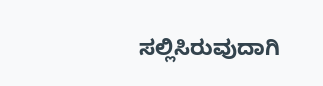ಸಲ್ಲಿಸಿರುವುದಾಗಿ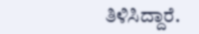ತಿಳಿಸಿದ್ದಾರೆ.